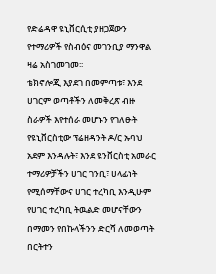የድሬዳዋ ዩኒቨርሲቲ ያዘጋጀውን የተማሪዎች የስብዕና መገንቢያ ማንዋል ዛሬ አስገመገመ፡፡
ቴክኖሎጂ እያደገ በመምጣቱ፣ እንደ ሀገርም ወጣቶችን ለመቅረጽ ብዙ ስራዎች እየተሰራ መሆኑን የገለፁት የዩኒቨርስቲው ፕሬዘዳንት ዶ/ር ኡባህ አደም እንዳሉት፣ እንደ ዩንቨርስቲ አመራር ተማሪዎቻችን ሀገር ገንቢ፣ ሀላፊነት የሚሰማቸውና ሀገር ተረካቢ እንዲሁም የሀገር ተረካቢ ትዉልድ መሆናቸውን በማመን የበኩላችንን ድርሻ ለመወጣት በርትተን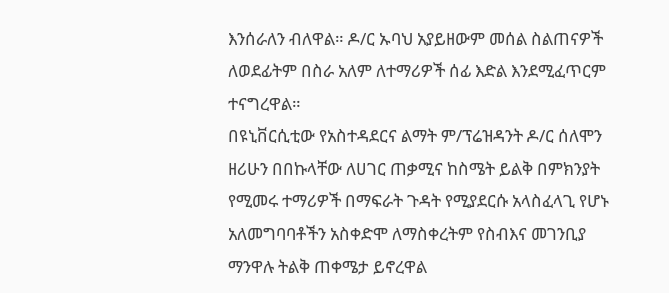እንሰራለን ብለዋል። ዶ/ር ኡባህ አያይዘውም መሰል ስልጠናዎች ለወደፊትም በስራ አለም ለተማሪዎች ሰፊ እድል እንደሚፈጥርም ተናግረዋል።
በዩኒቨርሲቲው የአስተዳደርና ልማት ም/ፕሬዝዳንት ዶ/ር ሰለሞን ዘሪሁን በበኩላቸው ለሀገር ጠቃሚና ከስሜት ይልቅ በምክንያት የሚመሩ ተማሪዎች በማፍራት ጉዳት የሚያደርሱ አላስፈላጊ የሆኑ አለመግባባቶችን አስቀድሞ ለማስቀረትም የስብእና መገንቢያ ማንዋሉ ትልቅ ጠቀሜታ ይኖረዋል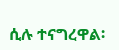ሲሉ ተናግረዋል፡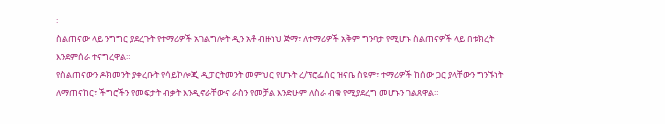፡
ስልጠናው ላይ ንግግር ያደረጉት የተማሪዎች አገልግሎት ዲን አቶ ብዙነህ ጅማ፣ ለተማሪዎች አቅም ግንባታ የሚሆኑ ስልጠናዎች ላይ በቱክረት እንደምሰራ ተናግረዋል።
የስልጠናውን ዶክመንት ያቀረቡት የሳይኮሎጂ ዲፓርትመንት መምህር የሆኑት ረ/ፕሮፌሰር ዝናቤ ስዩም፣ ተማሪዎች ከሰው ጋር ያላቸውን ግንኙነት ለማጠናከር፣ ችግሮችን የመፍታት ብቃት እንዲኖራቸውና ራስን የመቻል እንድሁም ለስራ ብቁ የሚያደረግ መሆኑን ገልጸዋል።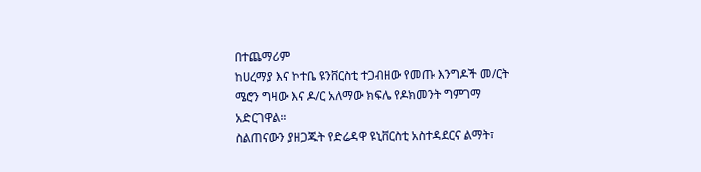በተጨማሪም
ከሀረማያ እና ኮተቤ ዩንቨርስቲ ተጋብዘው የመጡ እንግዶች መ/ርት ሜሮን ግዛው እና ዶ/ር አለማው ክፍሌ የዶክመንት ግምገማ አድርገዋል።
ስልጠናውን ያዘጋጁት የድሬዳዋ ዩኒቨርስቲ አስተዳደርና ልማት፣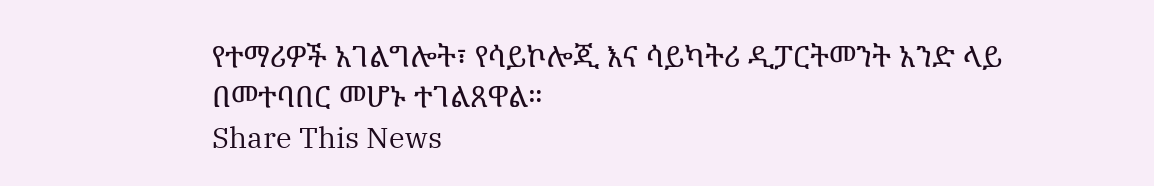የተማሪዎች አገልግሎት፣ የሳይኮሎጂ እና ሳይካትሪ ዲፓርትመንት አንድ ላይ በመተባበር መሆኑ ተገልጸዋል።
Share This News